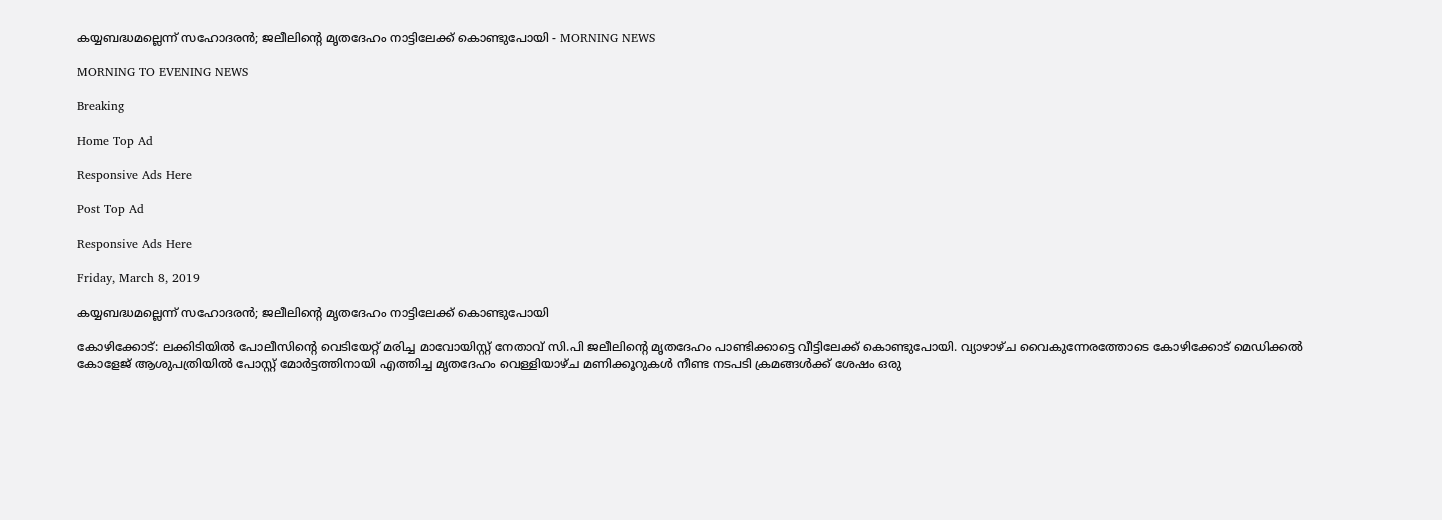കയ്യബദ്ധമല്ലെന്ന് സഹോദരന്‍; ജലീലിന്റെ മൃതദേഹം നാട്ടിലേക്ക് കൊണ്ടുപോയി - MORNING NEWS

MORNING TO EVENING NEWS

Breaking

Home Top Ad

Responsive Ads Here

Post Top Ad

Responsive Ads Here

Friday, March 8, 2019

കയ്യബദ്ധമല്ലെന്ന് സഹോദരന്‍; ജലീലിന്റെ മൃതദേഹം നാട്ടിലേക്ക് കൊണ്ടുപോയി

കോഴിക്കോട്: ലക്കിടിയിൽ പോലീസിന്റെ വെടിയേറ്റ് മരിച്ച മാവോയിസ്റ്റ് നേതാവ് സി.പി ജലീലിന്റെ മൃതദേഹം പാണ്ടിക്കാട്ടെ വീട്ടിലേക്ക് കൊണ്ടുപോയി. വ്യാഴാഴ്ച വൈകുന്നേരത്തോടെ കോഴിക്കോട് മെഡിക്കൽ കോളേജ് ആശുപത്രിയിൽ പോസ്റ്റ് മോർട്ടത്തിനായി എത്തിച്ച മൃതദേഹം വെള്ളിയാഴ്ച മണിക്കൂറുകൾ നീണ്ട നടപടി ക്രമങ്ങൾക്ക് ശേഷം ഒരു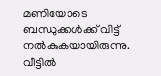മണിയോടെ ബന്ധുക്കൾക്ക് വിട്ട് നൽകുകയായിരുന്നു. വീട്ടിൽ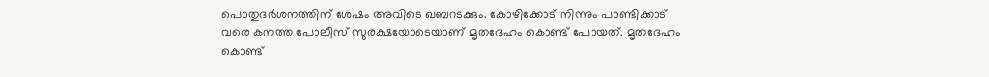പൊതുദർശനത്തിന് ശേഷം അവിടെ ഖബറടക്കും. കോഴിക്കോട് നിന്നും പാണ്ടിക്കാട് വരെ കനത്ത പോലീസ് സുരക്ഷയോടെയാണ് മൃതദേഹം കൊണ്ട് പോയത്. മൃതദേഹം കൊണ്ട്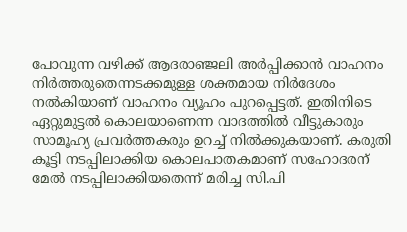പോവുന്ന വഴിക്ക് ആദരാഞ്ജലി അർപ്പിക്കാൻ വാഹനം നിർത്തരുതെന്നടക്കമുള്ള ശക്തമായ നിർദേശം നൽകിയാണ് വാഹനം വ്യൂഹം പുറപ്പെട്ടത്. ഇതിനിടെ ഏറ്റുമുട്ടൽ കൊലയാണെന്ന വാദത്തിൽ വീട്ടുകാരും സാമൂഹ്യ പ്രവർത്തകരും ഉറച്ച് നിൽക്കുകയാണ്. കരുതി കൂട്ടി നടപ്പിലാക്കിയ കൊലപാതകമാണ് സഹോദരന് മേൽ നടപ്പിലാക്കിയതെന്ന് മരിച്ച സി.പി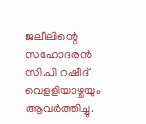ജലീലിന്റെ സഹോദരൻ സി.പി റഷീദ് വെളളിയാഴ്ചയും ആവർത്തിച്ചു.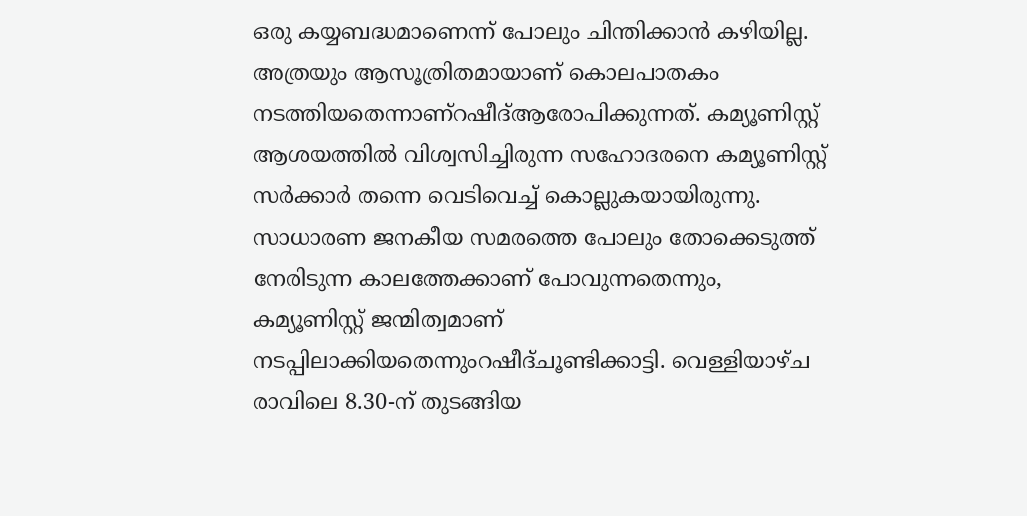ഒരു കയ്യബദ്ധമാണെന്ന് പോലും ചിന്തിക്കാൻ കഴിയില്ല. അത്രയും ആസൂത്രിതമായാണ് കൊലപാതകം നടത്തിയതെന്നാണ്റഷീദ്ആരോപിക്കുന്നത്. കമ്യൂണിസ്റ്റ് ആശയത്തിൽ വിശ്വസിച്ചിരുന്ന സഹോദരനെ കമ്യൂണിസ്റ്റ് സർക്കാർ തന്നെ വെടിവെച്ച് കൊല്ലുകയായിരുന്നു. സാധാരണ ജനകീയ സമരത്തെ പോലും തോക്കെടുത്ത് നേരിടുന്ന കാലത്തേക്കാണ് പോവുന്നതെന്നും, കമ്യൂണിസ്റ്റ് ജന്മിത്വമാണ് നടപ്പിലാക്കിയതെന്നുംറഷീദ്ചൂണ്ടിക്കാട്ടി. വെള്ളിയാഴ്ച രാവിലെ 8.30-ന് തുടങ്ങിയ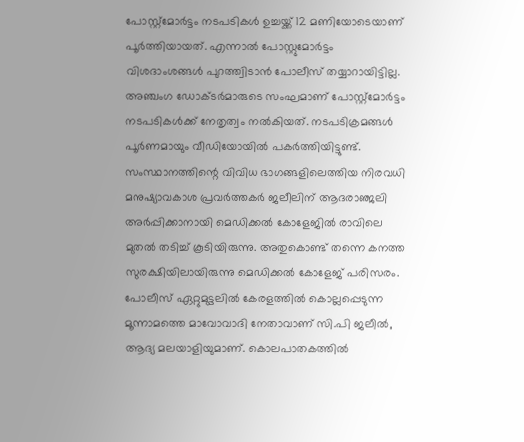പോസ്റ്റ്മോർട്ടം നടപടികൾ ഉച്ചയ്ക്ക് 12 മണിയോടെയാണ് പൂർത്തിയായത്. എന്നാൽ പോസ്റ്റുമോർട്ടം വിശദാംശങ്ങൾ പുറത്ത്വിടാൻ പോലീസ് തയ്യാറായിട്ടില്ല. അഞ്ചംഗ ഡോക്ടർമാരുടെ സംഘമാണ് പോസ്റ്റ്മോർട്ടം നടപടികൾക്ക് നേതൃത്വം നൽകിയത്. നടപടിക്രമങ്ങൾ പൂർണമായും വീഡിയോയിൽ പകർത്തിയിട്ടുണ്ട്. സംസ്ഥാനത്തിന്റെ വിവിധ ഭാഗങ്ങളിലെത്തിയ നിരവധി മനുഷ്യാവകാശ പ്രവർത്തകർ ജലീലിന് ആദരാഞ്ജലി അർപ്പിക്കാനായി മെഡിക്കൽ കോളേജിൽ രാവിലെ മുതൽ തടിച്ച് കൂടിയിരുന്നു. അതുകൊണ്ട് തന്നെ കനത്ത സുരക്ഷിയിലായിരുന്നു മെഡിക്കൽ കോളേജ് പരിസരം. പോലീസ് ഏറ്റുമുട്ടലിൽ കേരളത്തിൽ കൊല്ലപ്പെടുന്ന മൂന്നാമത്തെ മാവോവാദി നേതാവാണ് സി.പി ജലീൽ, ആദ്യ മലയാളിയുമാണ്. കൊലപാതകത്തിൽ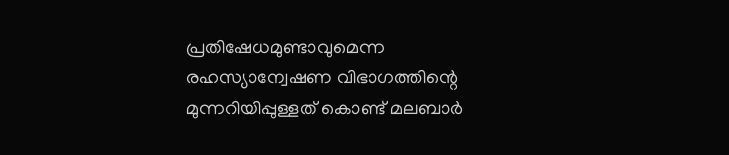പ്രതിഷേധമുണ്ടാവുമെന്ന രഹസ്യാന്വേഷണ വിഭാഗത്തിന്റെ മുന്നറിയിപ്പുള്ളത് കൊണ്ട് മലബാർ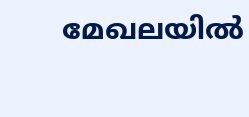മേഖലയിൽ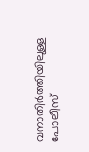വനാതിർത്തിയിലുള്ള പോലീസ്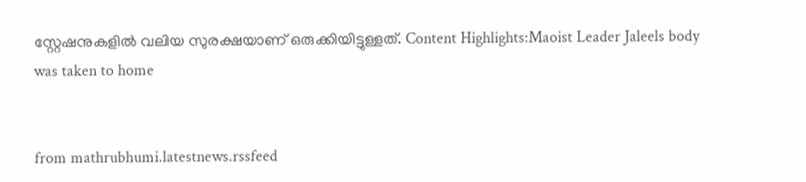സ്റ്റേഷനുകളിൽ വലിയ സുരക്ഷയാണ് ഒരുക്കിയിട്ടുള്ളത്. Content Highlights:Maoist Leader Jaleels body was taken to home


from mathrubhumi.latestnews.rssfeed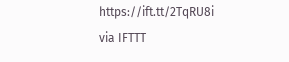https://ift.tt/2TqRU8i
via IFTTT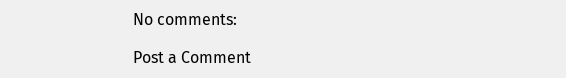No comments:

Post a Comment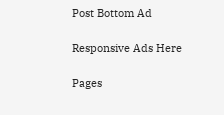Post Bottom Ad

Responsive Ads Here

Pages